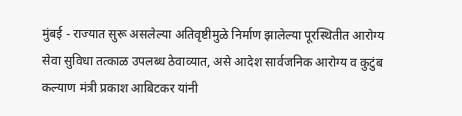मुंबई - राज्यात सुरू असलेल्या अतिवृष्टीमुळे निर्माण झालेल्या पूरस्थितीत आरोग्य सेवा सुविधा तत्काळ उपलब्ध ठेवाव्यात, असे आदेश सार्वजनिक आरोग्य व कुटुंब कल्याण मंत्री प्रकाश आबिटकर यांनी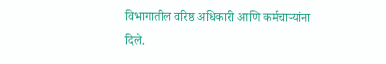विभागातील वरिष्ठ अधिकारी आणि कर्मचाऱ्यांना दिले.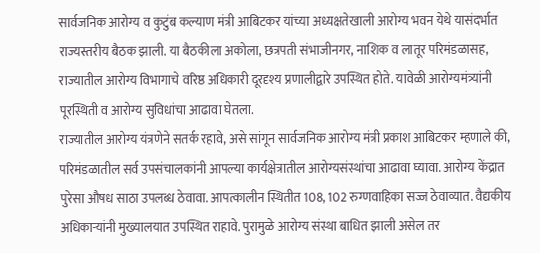सार्वजनिक आरोग्य व कुटुंब कल्याण मंत्री आबिटकर यांच्या अध्यक्षतेखाली आरोग्य भवन येथे यासंदर्भात राज्यस्तरीय बैठक झाली. या बैठकीला अकोला, छत्रपती संभाजीनगर, नाशिक व लातूर परिमंडळासह, राज्यातील आरोग्य विभागाचे वरिष्ठ अधिकारी दूरदृश्य प्रणालीद्वारे उपस्थित होते. यावेळी आरोग्यमंत्र्यांनी पूरस्थिती व आरोग्य सुविधांचा आढावा घेतला.
राज्यातील आरोग्य यंत्रणेने सतर्क रहावे, असे सांगून सार्वजनिक आरोग्य मंत्री प्रकाश आबिटकर म्हणाले की, परिमंडळातील सर्व उपसंचालकांनी आपल्या कार्यक्षेत्रातील आरोग्यसंस्थांचा आढावा घ्यावा. आरोग्य केंद्रात पुरेसा औषध साठा उपलब्ध ठेवावा. आपत्कालीन स्थितीत 108, 102 रुग्णवाहिका सज्ज ठेवाव्यात. वैद्यकीय अधिकाऱ्यांनी मुख्यालयात उपस्थित राहावे. पुरामुळे आरोग्य संस्था बाधित झाली असेल तर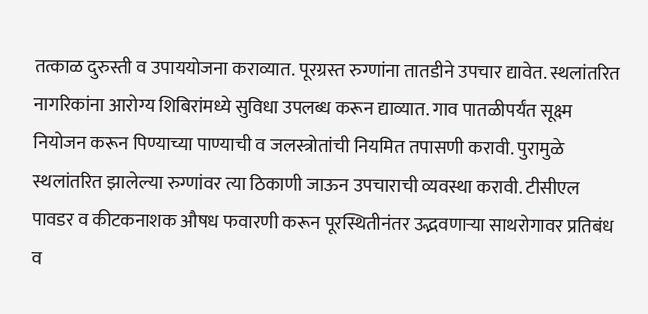तत्काळ दुरुस्ती व उपाययोजना कराव्यात. पूरग्रस्त रुग्णांना तातडीने उपचार द्यावेत. स्थलांतरित नागरिकांना आरोग्य शिबिरांमध्ये सुविधा उपलब्ध करून द्याव्यात. गाव पातळीपर्यंत सूक्ष्म नियोजन करून पिण्याच्या पाण्याची व जलस्त्रोतांची नियमित तपासणी करावी. पुरामुळे स्थलांतरित झालेल्या रुग्णांवर त्या ठिकाणी जाऊन उपचाराची व्यवस्था करावी. टीसीएल पावडर व कीटकनाशक औषध फवारणी करून पूरस्थितीनंतर उद्भवणाऱ्या साथरोगावर प्रतिबंध व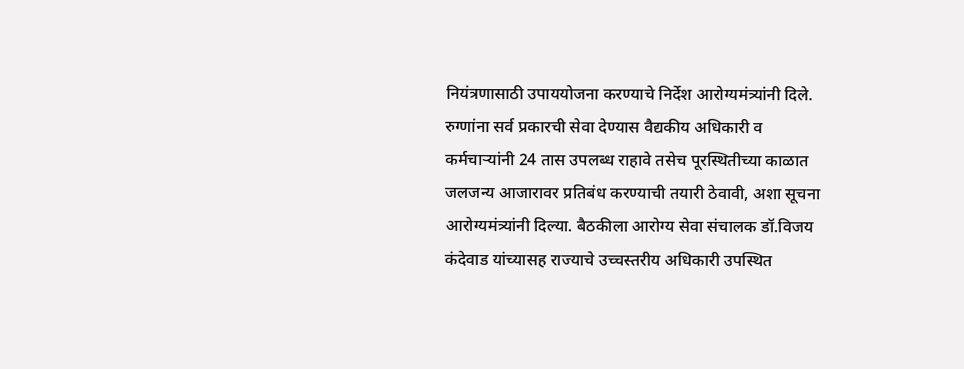नियंत्रणासाठी उपाययोजना करण्याचे निर्देश आरोग्यमंत्र्यांनी दिले.
रुग्णांना सर्व प्रकारची सेवा देण्यास वैद्यकीय अधिकारी व कर्मचाऱ्यांनी 24 तास उपलब्ध राहावे तसेच पूरस्थितीच्या काळात जलजन्य आजारावर प्रतिबंध करण्याची तयारी ठेवावी, अशा सूचना आरोग्यमंत्र्यांनी दिल्या. बैठकीला आरोग्य सेवा संचालक डॉ.विजय कंदेवाड यांच्यासह राज्याचे उच्चस्तरीय अधिकारी उपस्थित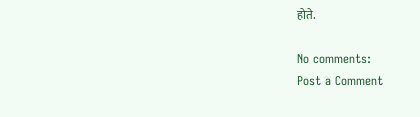होते.

No comments:
Post a Comment